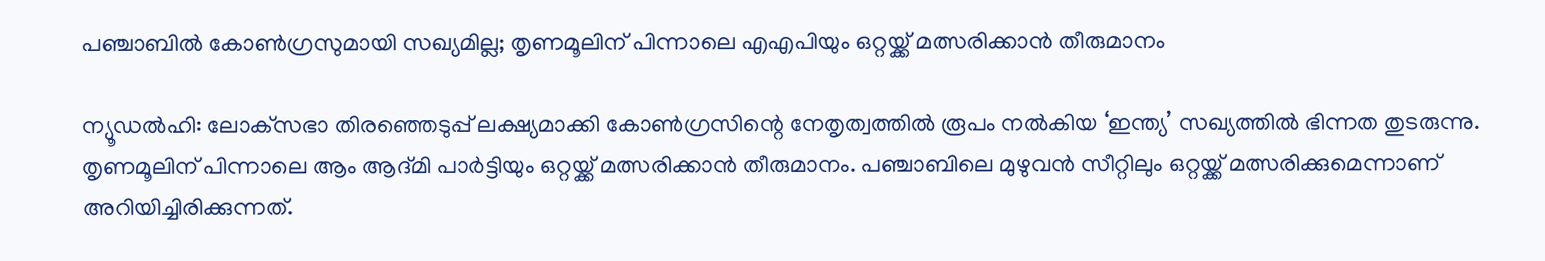പഞ്ചാബില്‍ കോണ്‍ഗ്രസുമായി സഖ്യമില്ല; തൃണമൂലിന് പിന്നാലെ എഎപിയും ഒറ്റയ്ക്ക് മത്സരിക്കാന്‍ തീരുമാനം

ന്യൂഡല്‍ഹി: ലോക്‌സഭാ തിരഞ്ഞെടുപ്പ് ലക്ഷ്യമാക്കി കോണ്‍ഗ്രസിന്റെ നേതൃത്വത്തില്‍ രൂപം നല്‍കിയ ‘ഇന്ത്യ’ സഖ്യത്തില്‍ ഭിന്നത തുടരുന്നു. തൃണമൂലിന് പിന്നാലെ ആം ആദ്മി പാര്‍ട്ടിയും ഒറ്റയ്ക്ക് മത്സരിക്കാന്‍ തീരുമാനം. പഞ്ചാബിലെ മുഴുവന്‍ സീറ്റിലും ഒറ്റയ്ക്ക് മത്സരിക്കുമെന്നാണ് അറിയിച്ചിരിക്കുന്നത്.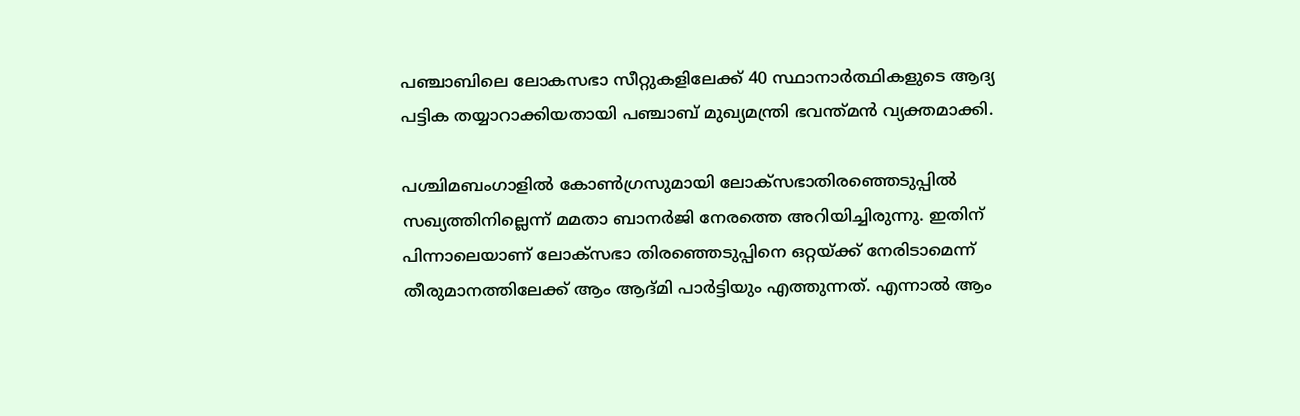പഞ്ചാബിലെ ലോകസഭാ സീറ്റുകളിലേക്ക് 40 സ്ഥാനാര്‍ത്ഥികളുടെ ആദ്യ പട്ടിക തയ്യാറാക്കിയതായി പഞ്ചാബ് മുഖ്യമന്ത്രി ഭവന്ത്മന്‍ വ്യക്തമാക്കി.

പശ്ചിമബംഗാളില്‍ കോണ്‍ഗ്രസുമായി ലോക്‌സഭാതിരഞ്ഞെടുപ്പില്‍ സഖ്യത്തിനില്ലെന്ന് മമതാ ബാനര്‍ജി നേരത്തെ അറിയിച്ചിരുന്നു. ഇതിന് പിന്നാലെയാണ് ലോക്‌സഭാ തിരഞ്ഞെടുപ്പിനെ ഒറ്റയ്ക്ക് നേരിടാമെന്ന് തീരുമാനത്തിലേക്ക് ആം ആദ്മി പാര്‍ട്ടിയും എത്തുന്നത്. എന്നാല്‍ ആം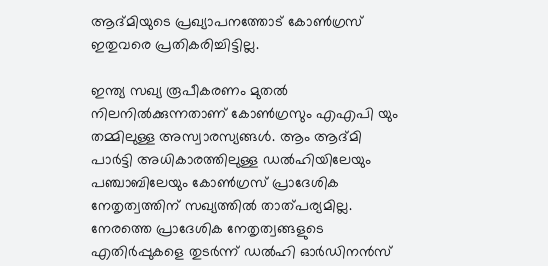ആദ്മിയുടെ പ്രഖ്യാപനത്തോട് കോണ്‍ഗ്രസ് ഇതുവരെ പ്രതികരിച്ചിട്ടില്ല.

ഇന്ത്യ സഖ്യ രൂപീകരണം മുതല്‍ നിലനില്‍ക്കുന്നതാണ് കോണ്‍ഗ്രസും എഎപി യും തമ്മിലുള്ള അസ്വാരസ്യങ്ങള്‍. ആം ആദ്മി പാര്‍ട്ടി അധികാരത്തിലുള്ള ഡല്‍ഹിയിലേയും പഞ്ചാബിലേയും കോണ്‍ഗ്രസ് പ്രാദേശിക നേതൃത്വത്തിന് സഖ്യത്തില്‍ താത്പര്യമില്ല. നേരത്തെ പ്രാദേശിക നേതൃത്വങ്ങളുടെ എതിര്‍പ്പുകളെ തുടര്‍ന്ന് ഡല്‍ഹി ഓര്‍ഡിനന്‍സ്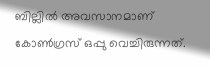ബില്ലില്‍ അവസാനമാണ് കോണ്‍ഗ്രസ് ഒപ്പു വെച്ചിരുന്നത്.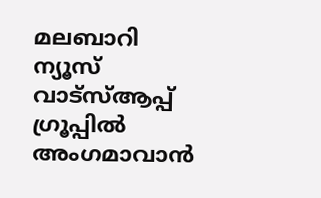മലബാറി ന്യൂസ് വാട്‌സ്ആപ്പ് ഗ്രൂപ്പില്‍ അംഗമാവാന്‍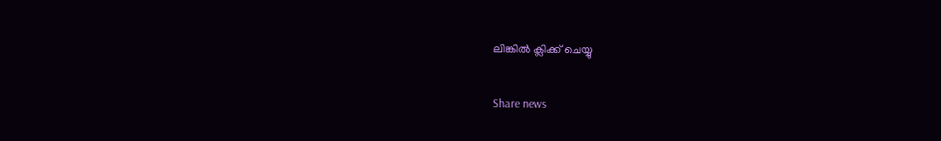ലിങ്കില്‍ ക്ലിക്ക് ചെയ്യു

Share news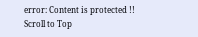error: Content is protected !!
Scroll to Top